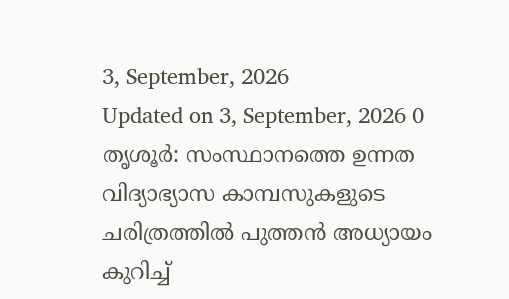3, September, 2026
Updated on 3, September, 2026 0
തൃശൂർ: സംസ്ഥാനത്തെ ഉന്നത വിദ്യാഭ്യാസ കാമ്പസുകളുടെ ചരിത്രത്തിൽ പുത്തൻ അധ്യായം കുറിച്ച്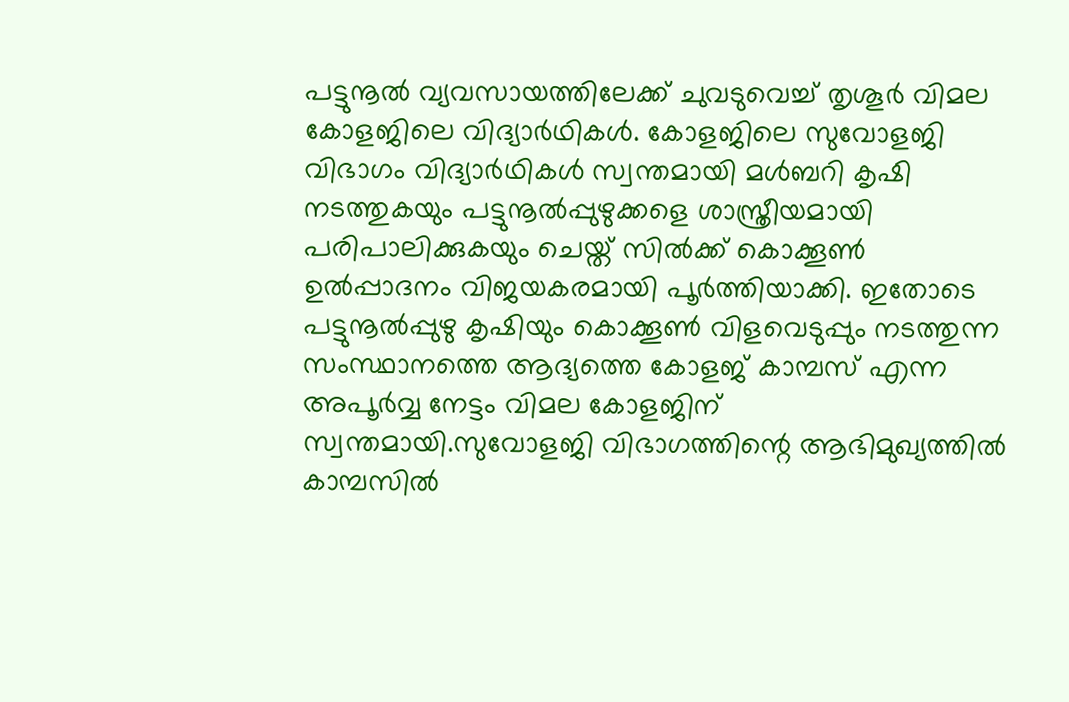പട്ടുനൂൽ വ്യവസായത്തിലേക്ക് ചുവടുവെച്ച് തൃശൂർ വിമല കോളജിലെ വിദ്യാർഥികൾ. കോളജിലെ സുവോളജി വിഭാഗം വിദ്യാർഥികൾ സ്വന്തമായി മൾബറി കൃഷി നടത്തുകയും പട്ടുനൂൽപ്പുഴുക്കളെ ശാസ്ത്രീയമായി പരിപാലിക്കുകയും ചെയ്ത് സിൽക്ക് കൊക്കൂൺ ഉൽപ്പാദനം വിജയകരമായി പൂർത്തിയാക്കി. ഇതോടെ പട്ടുനൂൽപ്പുഴു കൃഷിയും കൊക്കൂൺ വിളവെടുപ്പും നടത്തുന്ന സംസ്ഥാനത്തെ ആദ്യത്തെ കോളജ് കാമ്പസ് എന്ന അപൂർവ്വ നേട്ടം വിമല കോളജിന് സ്വന്തമായി.സുവോളജി വിഭാഗത്തിന്റെ ആഭിമുഖ്യത്തിൽ കാമ്പസിൽ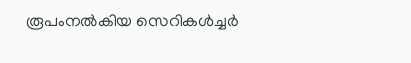രൂപംനൽകിയ സെറികൾച്ചർ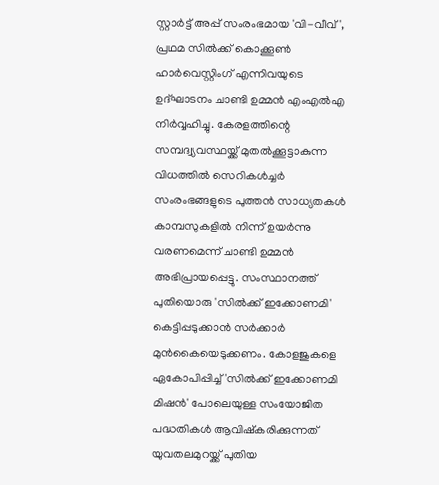സ്റ്റാർട്ട് അപ്പ് സംരംഭമായ 'വി-വീവ്', പ്രഥമ സിൽക്ക് കൊക്കൂൺ ഹാർവെസ്റ്റിംഗ് എന്നിവയുടെ ഉദ്ഘാടനം ചാണ്ടി ഉമ്മൻ എംഎൽഎ നിർവ്വഹിച്ചു. കേരളത്തിന്റെ സമ്പദ്വ്യവസ്ഥയ്ക്ക് മുതൽക്കൂട്ടാകുന്ന വിധത്തിൽ സെറികൾച്ചർ സംരംഭങ്ങളുടെ പുത്തൻ സാധ്യതകൾ കാമ്പസുകളിൽ നിന്ന് ഉയർന്നു വരണമെന്ന് ചാണ്ടി ഉമ്മൻ അഭിപ്രായപ്പെട്ടു. സംസ്ഥാനത്ത് പുതിയൊരു 'സിൽക്ക് ഇക്കോണമി' കെട്ടിപ്പടുക്കാൻ സർക്കാർ മുൻകൈയെടുക്കണം. കോളജുകളെ ഏകോപിപ്പിച്ച് 'സിൽക്ക് ഇക്കോണമി മിഷൻ' പോലെയുള്ള സംയോജിത പദ്ധതികൾ ആവിഷ്കരിക്കുന്നത് യുവതലമുറയ്ക്ക് പുതിയ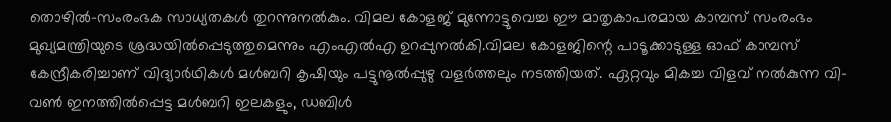തൊഴിൽ-സംരംഭക സാധ്യതകൾ തുറന്നുനൽകും. വിമല കോളജ് മുന്നോട്ടുവെച്ച ഈ മാതൃകാപരമായ കാമ്പസ് സംരംഭം മുഖ്യമന്ത്രിയുടെ ശ്രദ്ധയിൽപ്പെടുത്തുമെന്നും എംഎൽഎ ഉറപ്പുനൽകി.വിമല കോളജിന്റെ പാടൂക്കാടുള്ള ഓഫ് കാമ്പസ് കേന്ദ്രീകരിച്ചാണ് വിദ്യാർഥികൾ മൾബറി കൃഷിയും പട്ടുനൂൽപ്പുഴു വളർത്തലും നടത്തിയത്. ഏറ്റവും മികച്ച വിളവ് നൽകുന്ന വി-വൺ ഇനത്തിൽപ്പെട്ട മൾബറി ഇലകളും, ഡബിൾ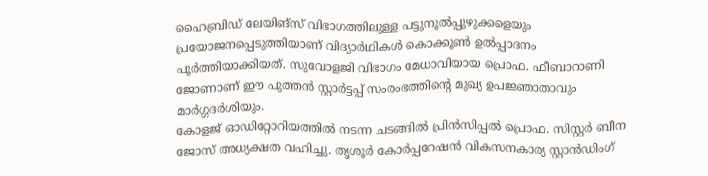ഹൈബ്രിഡ് ലേയിങ്സ് വിഭാഗത്തിലുള്ള പട്ടുനൂൽപ്പുഴുക്കളെയും പ്രയോജനപ്പെടുത്തിയാണ് വിദ്യാർഥികൾ കൊക്കൂൺ ഉൽപ്പാദനം പൂർത്തിയാക്കിയത്. സുവോളജി വിഭാഗം മേധാവിയായ പ്രൊഫ. ഫീബാറാണി ജോണാണ് ഈ പുത്തൻ സ്റ്റാർട്ടപ്പ് സംരംഭത്തിന്റെ മുഖ്യ ഉപജ്ഞാതാവും മാർഗ്ഗദർശിയും.
കോളജ് ഓഡിറ്റോറിയത്തിൽ നടന്ന ചടങ്ങിൽ പ്രിൻസിപ്പൽ പ്രൊഫ. സിസ്റ്റർ ബീന ജോസ് അധ്യക്ഷത വഹിച്ചു. തൃശൂർ കോർപ്പറേഷൻ വികസനകാര്യ സ്റ്റാൻഡിംഗ്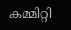കമ്മിറ്റി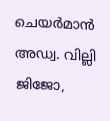ചെയർമാൻ അഡ്വ. വില്ലി ജിജോ,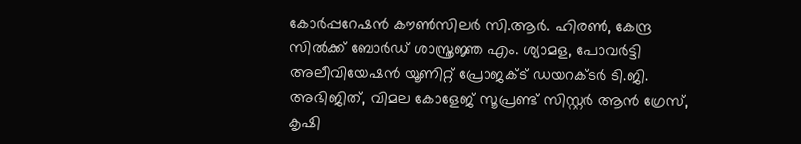കോർപ്പറേഷൻ കൗൺസിലർ സി.ആർ. ഹിരൺ, കേന്ദ്ര സിൽക്ക് ബോർഡ് ശാസ്ത്രജ്ഞ എം. ശ്യാമള, പോവർട്ടി അലീവിയേഷൻ യൂണിറ്റ് പ്രോജക്ട് ഡയറക്ടർ ടി.ജി. അഭിജിത്, വിമല കോളേജ് സൂപ്രണ്ട് സിസ്റ്റർ ആൻ ഗ്രേസ്, കൃഷി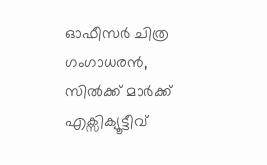ഓഫീസർ ചിത്ര ഗംഗാധരൻ, സിൽക്ക് മാർക്ക് എക്സിക്യൂട്ടീവ്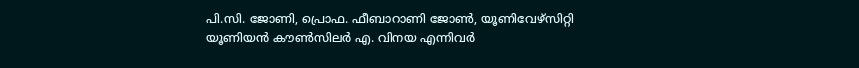പി.സി. ജോണി, പ്രൊഫ. ഫീബാറാണി ജോൺ, യൂണിവേഴ്സിറ്റി യൂണിയൻ കൗൺസിലർ എ. വിനയ എന്നിവർ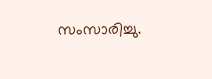സംസാരിച്ചു.